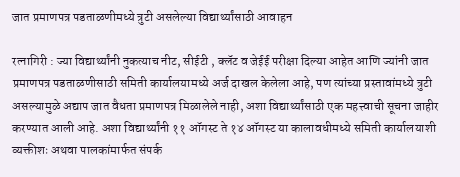जात प्रमाणपत्र पडताळणीमध्ये त्रुटी असलेल्या विद्यार्थ्यांसाठी आवाहन

रत्नागिरी : ज्या विद्यार्थ्यांनी नुकत्याच नीट, सीईटी , क्लॅट व जेईई परीक्षा दिल्या आहेत आणि ज्यांनी जात प्रमाणपत्र पडताळणीसाठी समिती कार्यालयामध्ये अर्ज दाखल केलेला आहे, पण त्यांच्या प्रस्तावांमध्ये त्रुटी असल्यामुळे अद्याप जात वैधता प्रमाणपत्र मिळालेले नाही, अशा विद्यार्थ्यांसाठी एक महत्त्वाची सूचना जाहीर करण्यात आली आहे. अशा विद्यार्थ्यांनी ११ ऑगस्ट ते १४ ऑगस्ट या कालावधीमध्ये समिती कार्यालयाशी व्यक्तीशः अथवा पालकांमार्फत संपर्क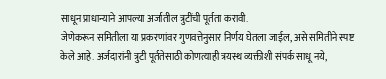साधून प्राधान्याने आपल्या अर्जातील त्रुटींची पूर्तता करावी.
जेणेकरून समितीला या प्रकरणांवर गुणवत्तेनुसार निर्णय घेतला जाईल, असे समितीने स्पष्ट केले आहे. अर्जदारांनी त्रुटी पूर्ततेसाठी कोणत्याही त्रयस्थ व्यक्तीशी संपर्क साधू नये,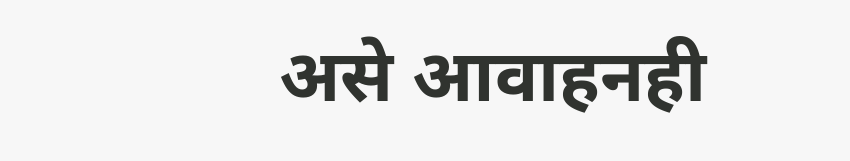असे आवाहनही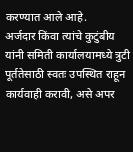करण्यात आले आहे.
अर्जदार किंवा त्यांचे कुटुंबीय यांनी समिती कार्यालयामध्ये त्रुटी पूर्ततेसाठी स्वतः उपस्थित राहून कार्यवाही करावी, असे अपर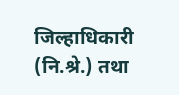जिल्हाधिकारी (नि.श्रे.) तथा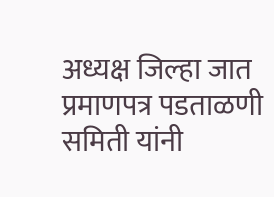अध्यक्ष जिल्हा जात प्रमाणपत्र पडताळणी समिती यांनी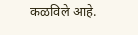कळविले आहे.